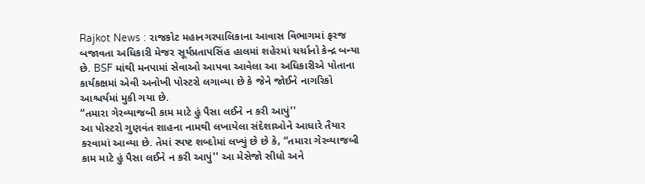Rajkot News : રાજકોટ મહાનગરપાલિકાના આવાસ વિભાગમાં ફરજ બજાવતા અધિકારી મેજર સૂર્યપ્રતાપસિંહ હાલમાં શહેરમાં ચર્ચાનો કેન્દ્ર બન્યા છે. BSF માંથી મનપામાં સેવાઓ આપવા આવેલા આ અધિકારીએ પોતાના કાર્યકક્ષમાં એવી અનોખી પોસ્ટરો લગાવ્યા છે કે જેને જોઈને નાગરિકો આશ્ચર્યમાં મુકી ગયા છે.
“તમારા ગેરવ્યાજબી કામ માટે હું પૈસા લઈને ન કરી આપું''
આ પોસ્ટરો ગુણવંત શાહના નામથી લખાયેલા સંદેશાઓને આધારે તૈયાર કરવામાં આવ્યા છે. તેમાં સ્પષ્ટ શબ્દોમાં લખ્યું છે છે કે, “તમારા ગેરવ્યાજબી કામ માટે હું પૈસા લઈને ન કરી આપું'' આ મેસેજો સીધો અને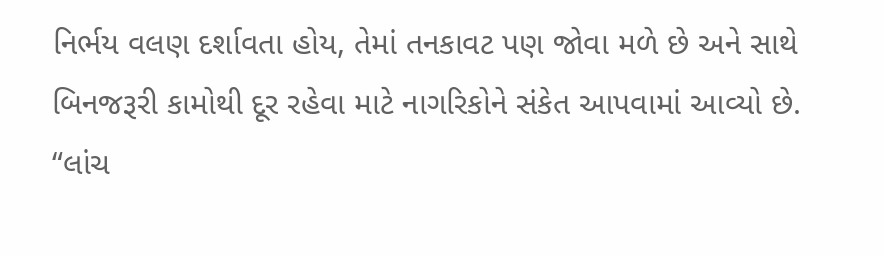નિર્ભય વલણ દર્શાવતા હોય, તેમાં તનકાવટ પણ જોવા મળે છે અને સાથે બિનજરૂરી કામોથી દૂર રહેવા માટે નાગરિકોને સંકેત આપવામાં આવ્યો છે.
“લાંચ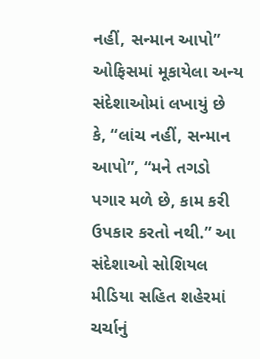નહીં, સન્માન આપો”
ઓફિસમાં મૂકાયેલા અન્ય સંદેશાઓમાં લખાયું છે કે, “લાંચ નહીં, સન્માન આપો”, “મને તગડો પગાર મળે છે, કામ કરી ઉપકાર કરતો નથી.” આ સંદેશાઓ સોશિયલ મીડિયા સહિત શહેરમાં ચર્ચાનું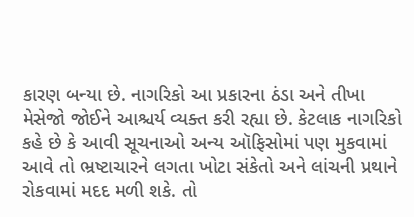કારણ બન્યા છે. નાગરિકો આ પ્રકારના ઠંડા અને તીખા મેસેજો જોઈને આશ્ચર્ય વ્યક્ત કરી રહ્યા છે. કેટલાક નાગરિકો કહે છે કે આવી સૂચનાઓ અન્ય ઑફિસોમાં પણ મુકવામાં આવે તો ભ્રષ્ટાચારને લગતા ખોટા સંકેતો અને લાંચની પ્રથાને રોકવામાં મદદ મળી શકે. તો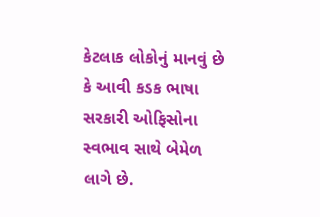કેટલાક લોકોનું માનવું છે કે આવી કડક ભાષા સરકારી ઓફિસોના સ્વભાવ સાથે બેમેળ લાગે છે.